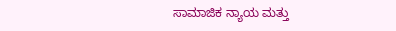ಸಾಮಾಜಿಕ ನ್ಯಾಯ ಮತ್ತು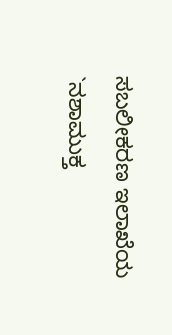ಸಬಲೀಕರಣ ಇಲಾಖೆಯ `ನಶಾಮುಕ್ತ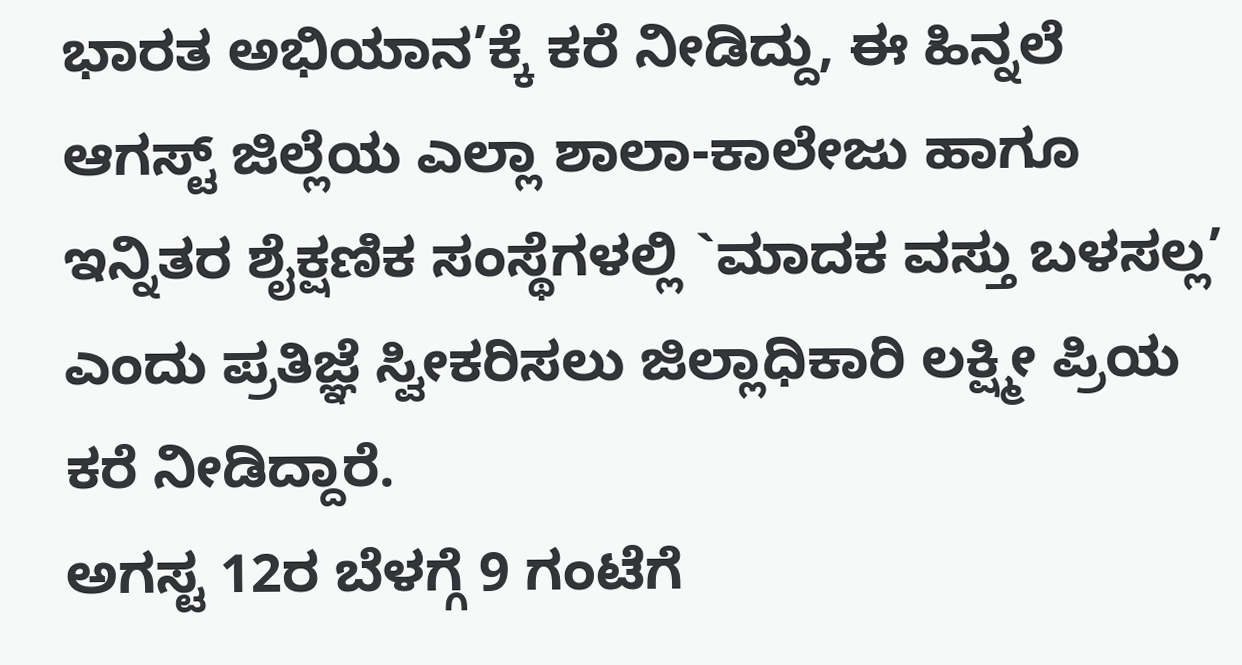ಭಾರತ ಅಭಿಯಾನ’ಕ್ಕೆ ಕರೆ ನೀಡಿದ್ದು, ಈ ಹಿನ್ನಲೆ ಆಗಸ್ಟ್ ಜಿಲ್ಲೆಯ ಎಲ್ಲಾ ಶಾಲಾ-ಕಾಲೇಜು ಹಾಗೂ ಇನ್ನಿತರ ಶೈಕ್ಷಣಿಕ ಸಂಸ್ಥೆಗಳಲ್ಲಿ `ಮಾದಕ ವಸ್ತು ಬಳಸಲ್ಲ’ ಎಂದು ಪ್ರತಿಜ್ಞೆ ಸ್ವೀಕರಿಸಲು ಜಿಲ್ಲಾಧಿಕಾರಿ ಲಕ್ಷ್ಮೀ ಪ್ರಿಯ ಕರೆ ನೀಡಿದ್ದಾರೆ.
ಅಗಸ್ಟ 12ರ ಬೆಳಗ್ಗೆ 9 ಗಂಟೆಗೆ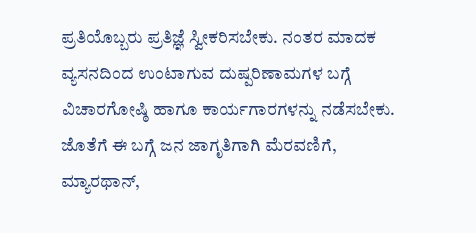ಪ್ರತಿಯೊಬ್ಬರು ಪ್ರತಿಜ್ಞೆ ಸ್ವೀಕರಿಸಬೇಕು. ನಂತರ ಮಾದಕ ವ್ಯಸನದಿಂದ ಉಂಟಾಗುವ ದುಷ್ಪರಿಣಾಮಗಳ ಬಗ್ಗೆ ವಿಚಾರಗೋಷ್ಠಿ ಹಾಗೂ ಕಾರ್ಯಗಾರಗಳನ್ನು ನಡೆಸಬೇಕು. ಜೊತೆಗೆ ಈ ಬಗ್ಗೆ ಜನ ಜಾಗೃತಿಗಾಗಿ ಮೆರವಣಿಗೆ, ಮ್ಯಾರಥಾನ್,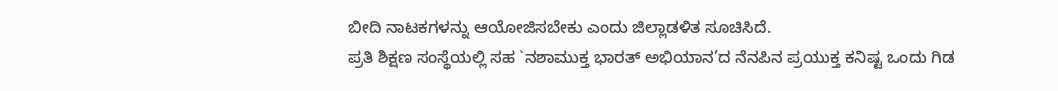ಬೀದಿ ನಾಟಕಗಳನ್ನು ಆಯೋಜಿಸಬೇಕು ಎಂದು ಜಿಲ್ಲಾಡಳಿತ ಸೂಚಿಸಿದೆ.
ಪ್ರತಿ ಶಿಕ್ಷಣ ಸಂಸ್ಥೆಯಲ್ಲಿ ಸಹ `ನಶಾಮುಕ್ತ ಭಾರತ್ ಅಭಿಯಾನ’ದ ನೆನಪಿನ ಪ್ರಯುಕ್ತ ಕನಿಷ್ಟ ಒಂದು ಗಿಡ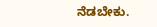ನೆಡಬೇಕು.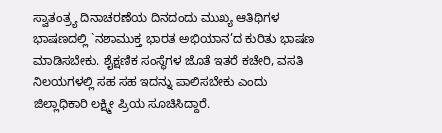ಸ್ವಾತಂತ್ರ್ಯ ದಿನಾಚರಣೆಯ ದಿನದಂದು ಮುಖ್ಯ ಆತಿಥಿಗಳ ಭಾಷಣದಲ್ಲಿ `ನಶಾಮುಕ್ತ ಭಾರತ ಅಭಿಯಾನ’ದ ಕುರಿತು ಭಾಷಣ ಮಾಡಿಸಬೇಕು. ಶೈಕ್ಷಣಿಕ ಸಂಸ್ಥೆಗಳ ಜೊತೆ ಇತರೆ ಕಚೇರಿ, ವಸತಿ ನಿಲಯಗಳಲ್ಲಿ ಸಹ ಸಹ ಇದನ್ನು ಪಾಲಿಸಬೇಕು ಎಂದು ಜಿಲ್ಲಾಧಿಕಾರಿ ಲಕ್ಷ್ಮೀ ಪ್ರಿಯ ಸೂಚಿಸಿದ್ದಾರೆ.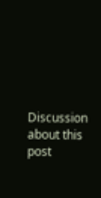Discussion about this post